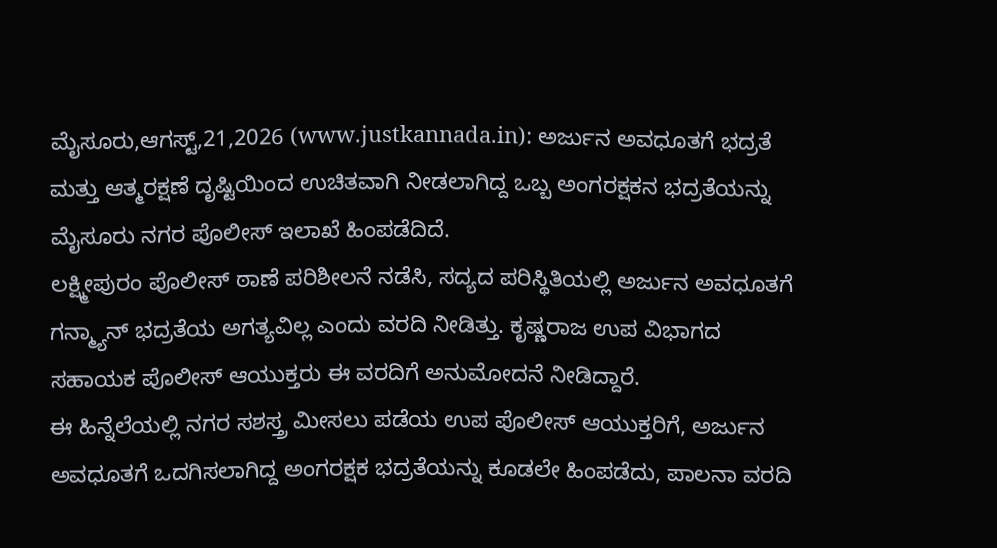ಮೈಸೂರು,ಆಗಸ್ಟ್,21,2026 (www.justkannada.in): ಅರ್ಜುನ ಅವಧೂತಗೆ ಭದ್ರತೆ ಮತ್ತು ಆತ್ಮರಕ್ಷಣೆ ದೃಷ್ಟಿಯಿಂದ ಉಚಿತವಾಗಿ ನೀಡಲಾಗಿದ್ದ ಒಬ್ಬ ಅಂಗರಕ್ಷಕನ ಭದ್ರತೆಯನ್ನು ಮೈಸೂರು ನಗರ ಪೊಲೀಸ್ ಇಲಾಖೆ ಹಿಂಪಡೆದಿದೆ.
ಲಕ್ಷ್ಮೀಪುರಂ ಪೊಲೀಸ್ ಠಾಣೆ ಪರಿಶೀಲನೆ ನಡೆಸಿ, ಸದ್ಯದ ಪರಿಸ್ಥಿತಿಯಲ್ಲಿ ಅರ್ಜುನ ಅವಧೂತಗೆ ಗನ್ಮ್ಯಾನ್ ಭದ್ರತೆಯ ಅಗತ್ಯವಿಲ್ಲ ಎಂದು ವರದಿ ನೀಡಿತ್ತು. ಕೃಷ್ಣರಾಜ ಉಪ ವಿಭಾಗದ ಸಹಾಯಕ ಪೊಲೀಸ್ ಆಯುಕ್ತರು ಈ ವರದಿಗೆ ಅನುಮೋದನೆ ನೀಡಿದ್ದಾರೆ.
ಈ ಹಿನ್ನೆಲೆಯಲ್ಲಿ ನಗರ ಸಶಸ್ತ್ರ ಮೀಸಲು ಪಡೆಯ ಉಪ ಪೊಲೀಸ್ ಆಯುಕ್ತರಿಗೆ, ಅರ್ಜುನ ಅವಧೂತಗೆ ಒದಗಿಸಲಾಗಿದ್ದ ಅಂಗರಕ್ಷಕ ಭದ್ರತೆಯನ್ನು ಕೂಡಲೇ ಹಿಂಪಡೆದು, ಪಾಲನಾ ವರದಿ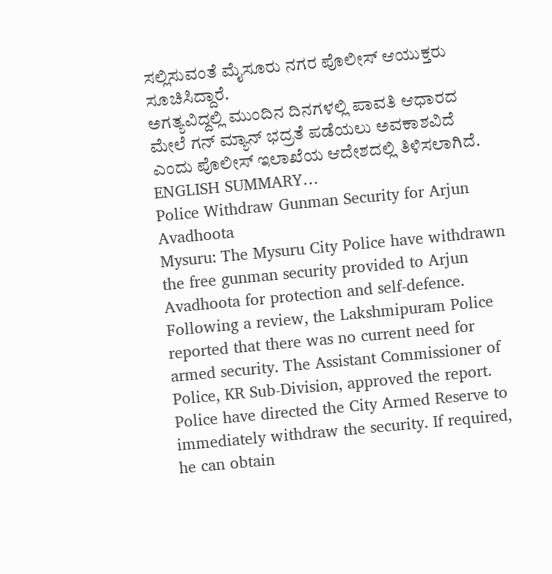ಸಲ್ಲಿಸುವಂತೆ ಮೈಸೂರು ನಗರ ಪೊಲೀಸ್ ಆಯುಕ್ತರು ಸೂಚಿಸಿದ್ದಾರೆ.
ಅಗತ್ಯವಿದ್ದಲ್ಲಿ ಮುಂದಿನ ದಿನಗಳಲ್ಲಿ ಪಾವತಿ ಆಧಾರದ ಮೇಲೆ ಗನ್ ಮ್ಯಾನ್ ಭದ್ರತೆ ಪಡೆಯಲು ಅವಕಾಶವಿದೆ ಎಂದು ಪೊಲೀಸ್ ಇಲಾಖೆಯ ಆದೇಶದಲ್ಲಿ ತಿಳಿಸಲಾಗಿದೆ.
ENGLISH SUMMARY…
Police Withdraw Gunman Security for Arjun Avadhoota
Mysuru: The Mysuru City Police have withdrawn the free gunman security provided to Arjun Avadhoota for protection and self-defence.
Following a review, the Lakshmipuram Police reported that there was no current need for armed security. The Assistant Commissioner of Police, KR Sub-Division, approved the report.
Police have directed the City Armed Reserve to immediately withdraw the security. If required, he can obtain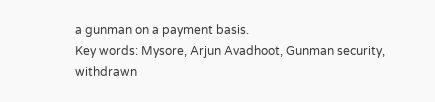a gunman on a payment basis.
Key words: Mysore, Arjun Avadhoot, Gunman security, withdrawn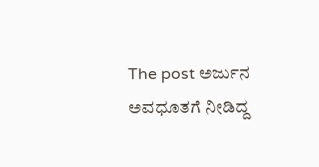The post ಅರ್ಜುನ ಅವಧೂತಗೆ ನೀಡಿದ್ದ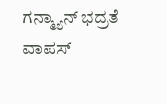ಗನ್ಮ್ಯಾನ್ ಭದ್ರತೆ ವಾಪಸ್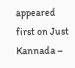appeared first on Just Kannada –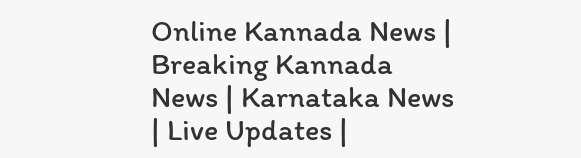Online Kannada News | Breaking Kannada News | Karnataka News | Live Updates |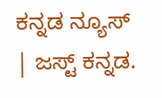ಕನ್ನಡ ನ್ಯೂಸ್ | ಜಸ್ಟ್ ಕನ್ನಡ.